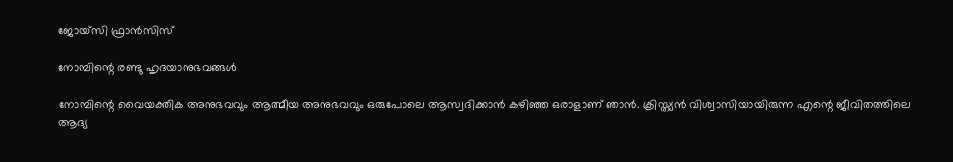ജോയ്സി ഫ്രാൻസിസ്

നോമ്പിന്റെ രണ്ടു ഹൃദയാനുഭവങ്ങൾ

നോമ്പിന്റെ വൈയക്തിക അനുഭവവും ആത്മീയ അനുഭവവും ഒരുപോലെ ആസ്വദിക്കാൻ കഴിഞ്ഞ ഒരാളാണ് ഞാൻ. ക്രിസ്ത്യൻ വിശ്വാസിയായിരുന്ന എന്റെ ജീവിതത്തിലെ ആദ്യ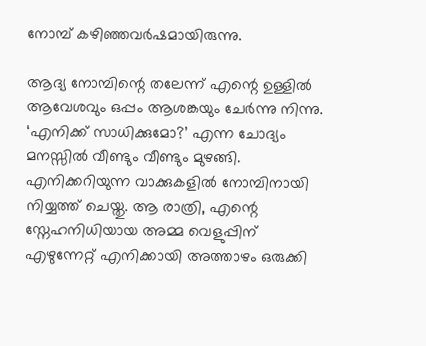നോമ്പ് കഴിഞ്ഞവർഷമായിരുന്നു.

ആദ്യ നോമ്പിന്റെ തലേന്ന് എന്റെ ഉള്ളിൽ ആവേശവും ഒപ്പം ആശങ്കയും ചേർന്നു നിന്നു. ‘എനിക്ക് സാധിക്കുമോ?’ എന്ന ചോദ്യം മനസ്സിൽ വീണ്ടും വീണ്ടും മുഴങ്ങി. എനിക്കറിയുന്ന വാക്കുകളിൽ നോമ്പിനായി നിയ്യത്ത് ചെയ്തു. ആ രാത്രി, എന്റെ സ്നേഹനിധിയായ അമ്മ വെളുപ്പിന് എഴുന്നേറ്റ് എനിക്കായി അത്താഴം ഒരുക്കി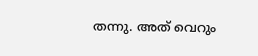തന്നു. അത് വെറും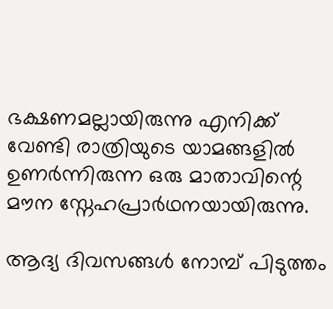ഭക്ഷണമല്ലായിരുന്നു എനിക്ക് വേണ്ടി രാത്രിയുടെ യാമങ്ങളിൽ ഉണർന്നിരുന്ന ഒരു മാതാവിന്റെ മൗന സ്നേഹപ്രാർഥനയായിരുന്നു.

ആദ്യ ദിവസങ്ങൾ നോമ്പ് പിടുത്തം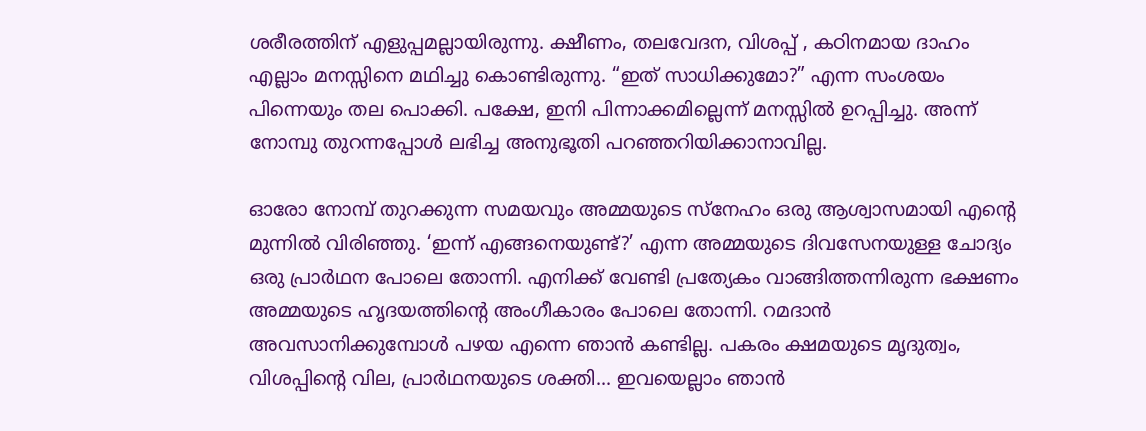ശരീരത്തിന് എളുപ്പമല്ലായിരുന്നു. ക്ഷീണം, തലവേദന, വിശപ്പ് , കഠിനമായ ദാഹം എല്ലാം മനസ്സിനെ മഥിച്ചു കൊണ്ടിരുന്നു. “ഇത് സാധിക്കുമോ?” എന്ന സംശയം പിന്നെയും തല പൊക്കി. പക്ഷേ, ഇനി പിന്നാക്കമില്ലെന്ന് മനസ്സിൽ ഉറപ്പിച്ചു. അന്ന് നോമ്പു തുറന്നപ്പോൾ ലഭിച്ച അനുഭൂതി പറഞ്ഞറിയിക്കാനാവില്ല.

ഓരോ നോമ്പ് തുറക്കുന്ന സമയവും അമ്മയുടെ സ്നേഹം ഒരു ആശ്വാസമായി എന്റെ മുന്നിൽ വിരിഞ്ഞു. ‘ഇന്ന് എങ്ങനെയുണ്ട്?’ എന്ന അമ്മയുടെ ദിവസേനയുള്ള ചോദ്യം ഒരു പ്രാർഥന പോലെ തോന്നി. എനിക്ക് വേണ്ടി പ്രത്യേകം വാങ്ങിത്തന്നിരുന്ന ഭക്ഷണം അമ്മയുടെ ഹൃദയത്തിന്റെ അംഗീകാരം പോലെ തോന്നി. റമദാൻ അവസാനിക്കുമ്പോൾ പഴയ എന്നെ ഞാൻ കണ്ടില്ല. പകരം ക്ഷമയുടെ മൃദുത്വം, വിശപ്പിന്റെ വില, പ്രാർഥനയുടെ ശക്തി... ഇവയെല്ലാം ഞാൻ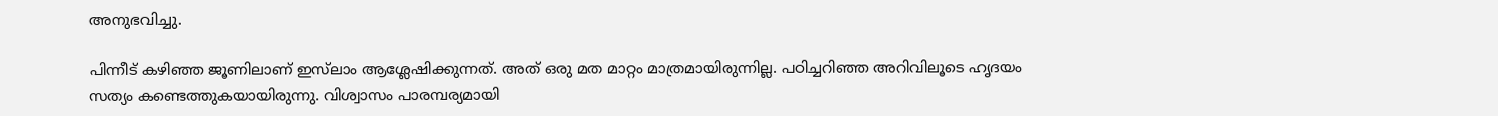അനുഭവിച്ചു.

പിന്നീട് കഴിഞ്ഞ ജൂണിലാണ് ഇസ്‍ലാം ആശ്ലേഷിക്കുന്നത്. അത് ഒരു മത മാറ്റം മാത്രമായിരുന്നില്ല. പഠിച്ചറിഞ്ഞ അറിവിലൂടെ ഹൃദയം സത്യം കണ്ടെത്തുകയായിരുന്നു. വിശ്വാസം പാരമ്പര്യമായി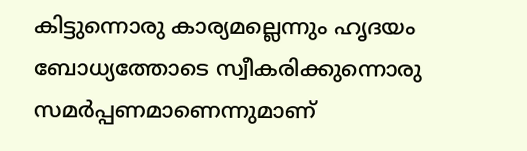കിട്ടുന്നൊരു കാര്യമല്ലെന്നും ഹൃദയം ബോധ്യത്തോടെ സ്വീകരിക്കുന്നൊരു സമർപ്പണമാണെന്നുമാണ്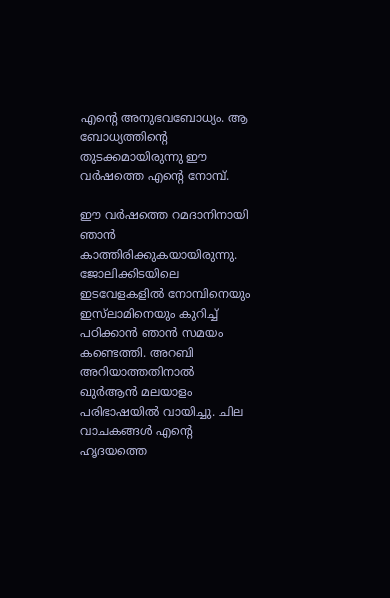എന്റെ അനുഭവബോധ്യം. ആ ബോധ്യത്തിന്റെ തുടക്കമായിരുന്നു ഈ വർഷത്തെ എന്റെ നോമ്പ്.

ഈ വർഷത്തെ റമദാനിനായി ഞാൻ കാത്തിരിക്കുകയായിരുന്നു. ജോലിക്കിടയിലെ ഇടവേളകളിൽ നോമ്പിനെയും ഇസ്‌ലാമിനെയും കുറിച്ച് പഠിക്കാൻ ഞാൻ സമയം കണ്ടെത്തി. അറബി അറിയാത്തതിനാൽ ഖുർആൻ മലയാളം പരിഭാഷയിൽ വായിച്ചു. ചില വാചകങ്ങൾ എന്റെ ഹൃദയത്തെ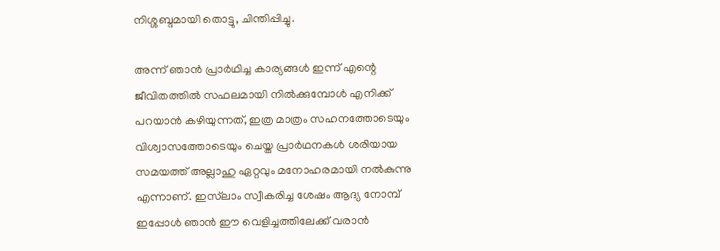നിശ്ശബ്ദമായി തൊട്ടു, ചിന്തിപ്പിച്ചു.

അന്ന് ഞാൻ പ്രാർഥിച്ച കാര്യങ്ങൾ ഇന്ന് എന്റെ ജീവിതത്തിൽ സഫലമായി നിൽക്കുമ്പോൾ എനിക്ക് പറയാൻ കഴിയുന്നത്, ഇത്ര മാത്രം സഹനത്തോടെയും വിശ്വാസത്തോടെയും ചെയ്ത പ്രാർഥനകൾ ശരിയായ സമയത്ത് അല്ലാഹു ഏറ്റവും മനോഹരമായി നൽകുന്നു എന്നാണ്. ഇസ്‌ലാം സ്വീകരിച്ച ശേഷം ആദ്യ നോമ്പ് ഇപ്പോൾ ഞാൻ ഈ വെളിച്ചത്തിലേക്ക് വരാൻ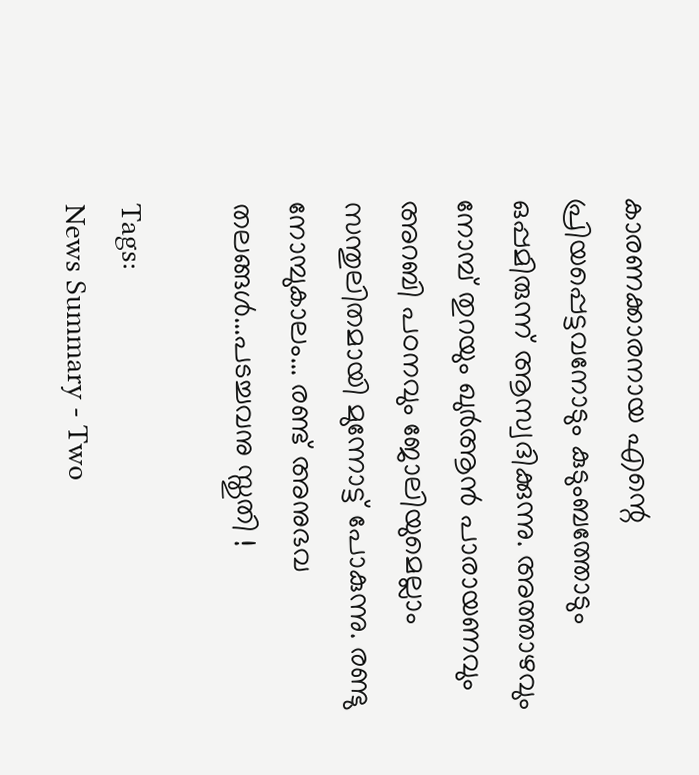കാരണക്കാരനായ എന്റെ പ്രിയപ്പെട്ടവനോടും കുടുംബത്തോടും ഒപ്പമിരുന്ന് ആസ്വദിക്കുന്നു. അത്താഴവും നോമ്പ് തുറയും ഖുർആൻ പാരായണവും അറബി പഠനവും ജോലിയുമെല്ലാം സന്തുലിതമായി മുന്നോട്ട് പോകുന്നു. രണ്ടു നോമ്പുകാലം... രണ്ട് അനുഭവ തലങ്ങൾ...പടച്ചവനു സ്തുതി !

Tags:
News Summary - Two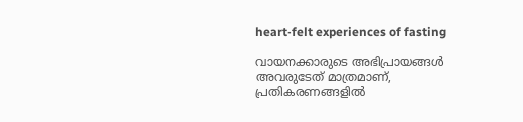heart-felt experiences of fasting

വായനക്കാരുടെ അഭിപ്രായങ്ങള്‍ അവരുടേത് മാത്രമാണ്, പ്രതികരണങ്ങളിൽ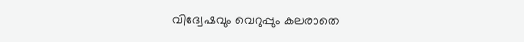വിദ്വേഷവും വെറുപ്പും കലരാതെ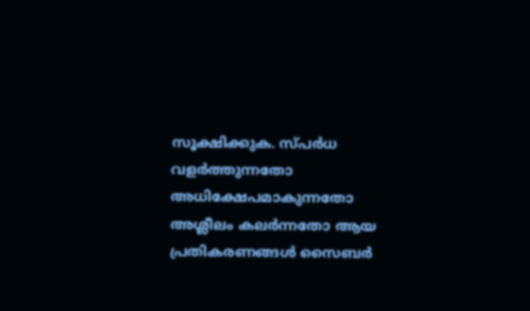സൂക്ഷിക്കുക. സ്പർധ വളർത്തുന്നതോ അധിക്ഷേപമാകുന്നതോ അശ്ലീലം കലർന്നതോ ആയ പ്രതികരണങ്ങൾ സൈബർ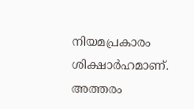നിയമപ്രകാരം ശിക്ഷാർഹമാണ്. അത്തരം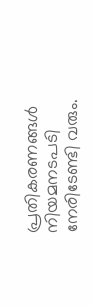പ്രതികരണങ്ങൾ നിയമനടപടി നേരിടേണ്ടി വരും.